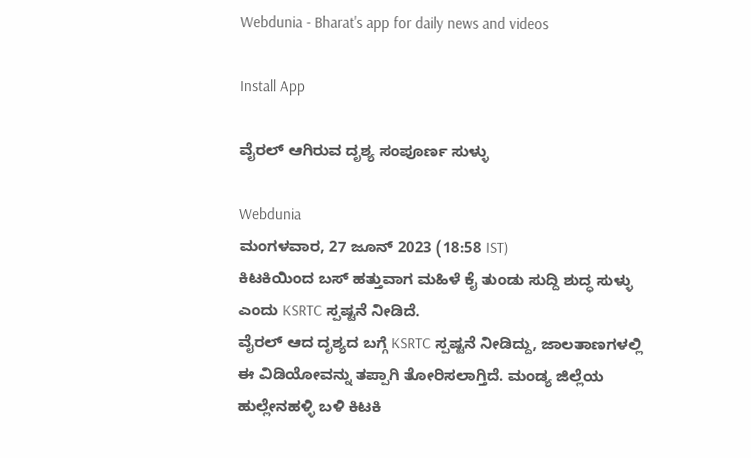Webdunia - Bharat's app for daily news and videos

Install App

ವೈರಲ್ ಆಗಿರುವ ದೃಶ್ಯ ಸಂಪೂರ್ಣ ಸುಳ್ಳು

Webdunia
ಮಂಗಳವಾರ, 27 ಜೂನ್ 2023 (18:58 IST)
ಕಿಟಕಿಯಿಂದ ಬಸ್ ಹತ್ತುವಾಗ ಮಹಿಳೆ ಕೈ ತುಂಡು ಸುದ್ದಿ ಶುದ್ಧ ಸುಳ್ಳು ಎಂದು KSRTC ಸ್ಪಷ್ಟನೆ ನೀಡಿದೆ.
ವೈರಲ್ ಆದ ದೃಶ್ಯದ ಬಗ್ಗೆ KSRTC ಸ್ಪಷ್ಟನೆ ನೀಡಿದ್ದು, ಜಾಲತಾಣಗಳಲ್ಲಿ ಈ ವಿಡಿಯೋವನ್ನು ತಪ್ಪಾಗಿ ತೋರಿಸಲಾಗ್ತಿದೆ. ಮಂಡ್ಯ ಜಿಲ್ಲೆಯ ಹುಲ್ಲೇನಹಳ್ಳಿ ಬಳಿ ಕಿಟಕಿ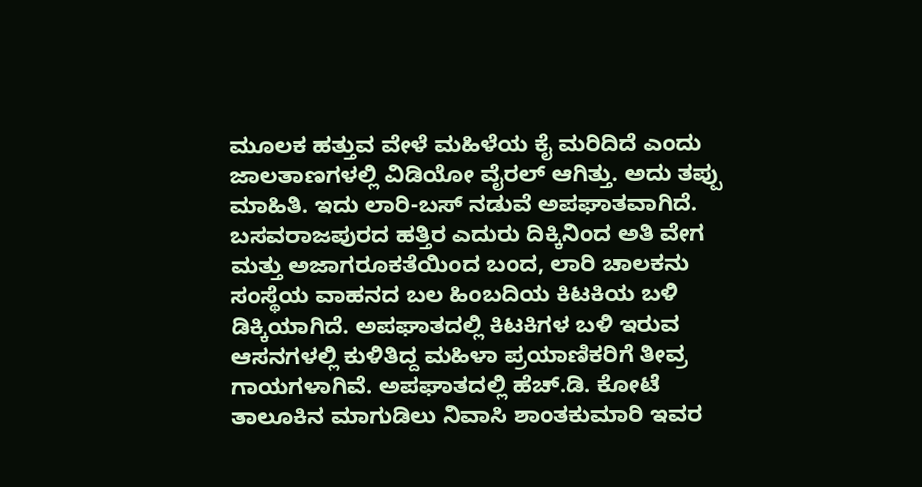ಮೂಲಕ ಹತ್ತುವ ವೇಳೆ ಮಹಿಳೆಯ ಕೈ ಮರಿದಿದೆ ಎಂದು ಜಾಲತಾಣಗಳಲ್ಲಿ ವಿಡಿಯೋ ವೈರಲ್ ಆಗಿತ್ತು. ಅದು ತಪ್ಪು ಮಾಹಿತಿ. ಇದು ಲಾರಿ-ಬಸ್ ನಡುವೆ ಅಪಘಾತವಾಗಿದೆ. ಬಸವರಾಜಪುರದ ಹತ್ತಿರ ಎದುರು ದಿಕ್ಕಿನಿಂದ ಅತಿ ವೇಗ ಮತ್ತು ಅಜಾಗರೂಕತೆಯಿಂದ ಬಂದ, ಲಾರಿ ಚಾಲಕನು ಸಂಸ್ಥೆಯ ವಾಹನದ ಬಲ‌ ಹಿಂಬದಿಯ ಕಿಟಕಿಯ ಬಳಿ ಡಿಕ್ಕಿಯಾಗಿದೆ. ಅಪಘಾತದಲ್ಲಿ ಕಿಟಕಿಗಳ ಬಳಿ ಇರುವ ಆಸನಗಳಲ್ಲಿ ಕುಳಿತಿದ್ದ ಮಹಿಳಾ ಪ್ರಯಾಣಿಕರಿಗೆ ತೀವ್ರ ಗಾಯಗಳಾಗಿವೆ. ಅಪಘಾತದಲ್ಲಿ ಹೆಚ್.ಡಿ. ಕೋಟೆ ತಾಲೂಕಿನ ಮಾಗುಡಿಲು ನಿವಾಸಿ ಶಾಂತಕುಮಾರಿ ಇವರ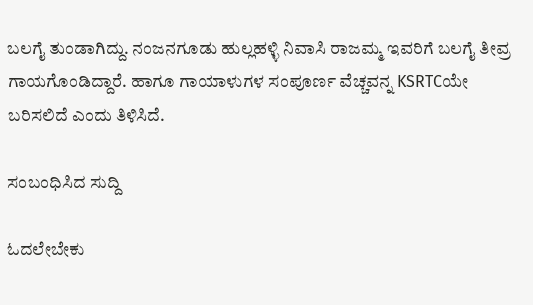ಬಲಗೈ ತುಂಡಾಗಿದ್ದು. ನಂಜನಗೂಡು ಹುಲ್ಲಹಳ್ಳಿ ನಿವಾಸಿ ರಾಜಮ್ಮ ಇವರಿಗೆ ಬಲಗೈ ತೀವ್ರ ಗಾಯಗೊಂಡಿದ್ದಾರೆ. ಹಾಗೂ ಗಾಯಾಳುಗಳ ಸಂಪೂರ್ಣ ವೆಚ್ಚವನ್ನ KSRTCಯೇ ಬರಿಸಲಿದೆ ಎಂದು ತಿಳಿಸಿದೆ.

ಸಂಬಂಧಿಸಿದ ಸುದ್ದಿ

ಓದಲೇಬೇಕು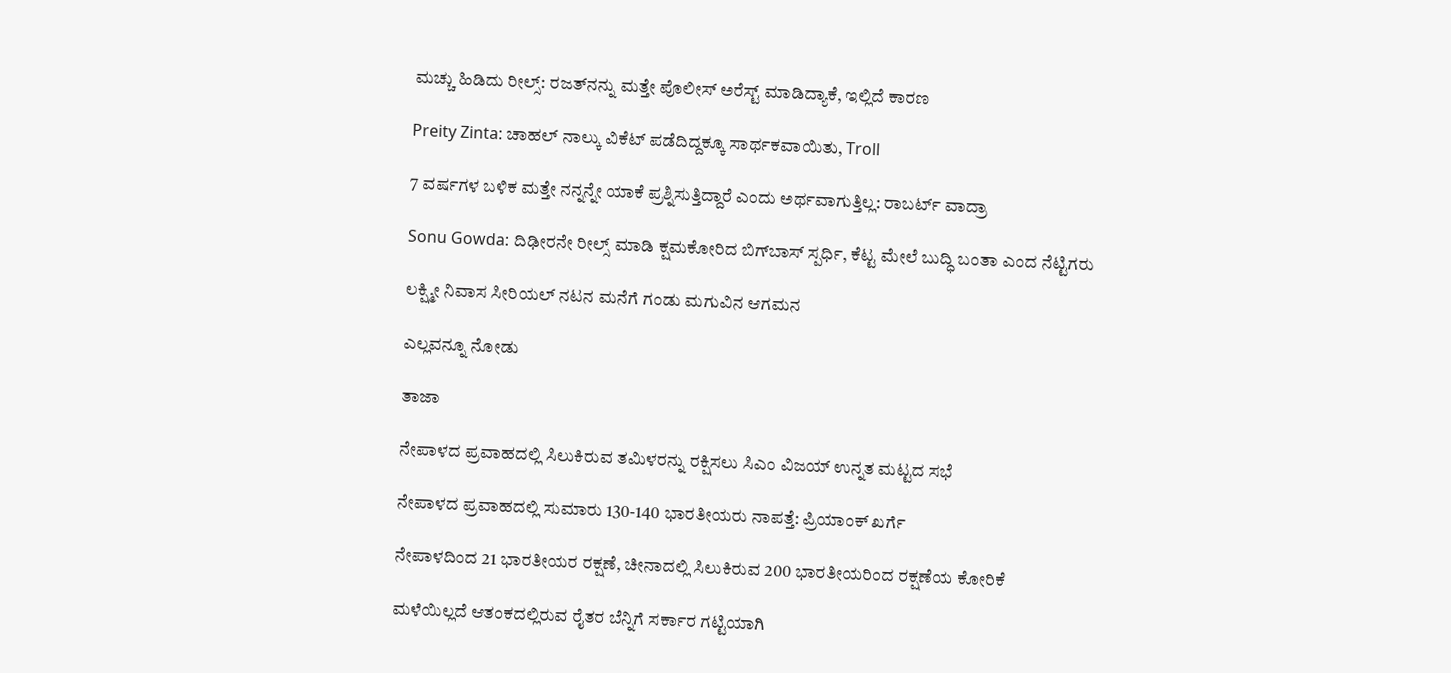ಮಚ್ಚು ಹಿಡಿದು ರೀಲ್ಸ್‌: ರಜತ್‌ನನ್ನು ಮತ್ತೇ ಪೊಲೀಸ್ ಅರೆಸ್ಟ್ ಮಾಡಿದ್ಯಾಕೆ, ಇಲ್ಲಿದೆ ಕಾರಣ

Preity Zinta: ಚಾಹಲ್ ನಾಲ್ಕು ವಿಕೆಟ್ ಪಡೆದಿದ್ದಕ್ಕೂ ಸಾರ್ಥಕವಾಯಿತು, Troll

7 ವರ್ಷಗಳ ಬಳಿಕ ಮತ್ತೇ ನನ್ನನ್ನೇ ಯಾಕೆ ಪ್ರಶ್ನಿಸುತ್ತಿದ್ದಾರೆ ಎಂದು ಅರ್ಥವಾಗುತ್ತಿಲ್ಲ: ರಾಬರ್ಟ್‌ ವಾದ್ರಾ

Sonu Gowda: ದಿಢೀರನೇ ರೀಲ್ಸ್ ಮಾಡಿ ಕ್ಷಮಕೋರಿದ ಬಿಗ್‌ಬಾಸ್‌ ಸ್ಪರ್ಧಿ, ಕೆಟ್ಟ ಮೇಲೆ ಬುದ್ಧಿ ಬಂತಾ ಎಂದ ನೆಟ್ಟಿಗರು

ಲಕ್ಷ್ಮೀ ನಿವಾಸ ಸೀರಿಯಲ್ ನಟನ ಮನೆಗೆ ಗಂಡು ಮಗುವಿನ ಆಗಮನ

ಎಲ್ಲವನ್ನೂ ನೋಡು

ತಾಜಾ

ನೇಪಾಳದ ಪ್ರವಾಹದಲ್ಲಿ ಸಿಲುಕಿರುವ ತಮಿಳರನ್ನು ರಕ್ಷಿಸಲು ಸಿಎಂ ವಿಜಯ್ ಉನ್ನತ ಮಟ್ಟದ ಸಭೆ

ನೇಪಾಳದ ಪ್ರವಾಹದಲ್ಲಿ ಸುಮಾರು 130-140 ಭಾರತೀಯರು ನಾಪತ್ತೆ: ಪ್ರಿಯಾಂಕ್ ಖರ್ಗೆ

ನೇಪಾಳದಿಂದ 21 ಭಾರತೀಯರ ರಕ್ಷಣೆ, ಚೀನಾದಲ್ಲಿ ಸಿಲುಕಿರುವ 200 ಭಾರತೀಯರಿಂದ ರಕ್ಷಣೆಯ ಕೋರಿಕೆ

ಮಳೆಯಿಲ್ಲದೆ ಆತಂಕದಲ್ಲಿರುವ ರೈತರ ಬೆನ್ನಿಗೆ ಸರ್ಕಾರ ಗಟ್ಟಿಯಾಗಿ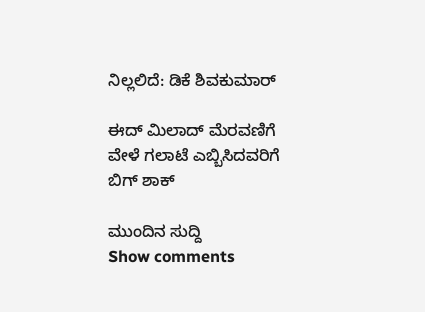ನಿಲ್ಲಲಿದೆ: ಡಿಕೆ ಶಿವಕುಮಾರ್‌

ಈದ್ ಮಿಲಾದ್ ಮೆರವಣಿಗೆ ವೇಳೆ ಗಲಾಟೆ ಎಬ್ಬಿಸಿದವರಿಗೆ ಬಿಗ್ ಶಾಕ್‌

ಮುಂದಿನ ಸುದ್ದಿ
Show comments